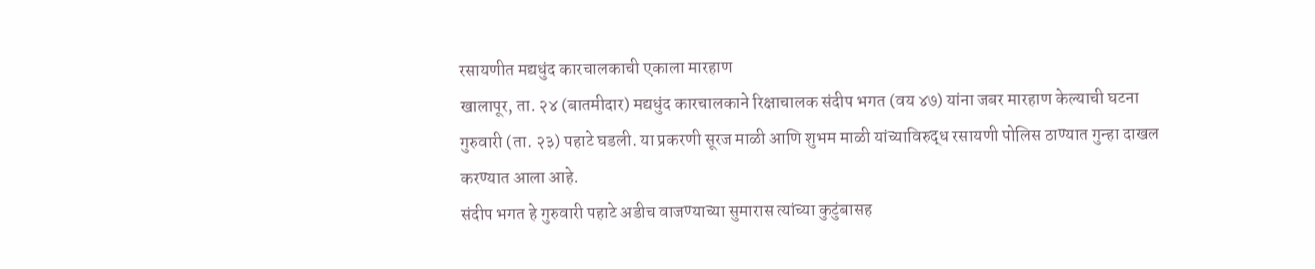रसायणीत मद्यधुंद कारचालकाची एकाला मारहाण
खालापूर, ता. २४ (बातमीदार) मद्यधुंद कारचालकाने रिक्षाचालक संदीप भगत (वय ४७) यांना जबर मारहाण केल्याची घटना गुरुवारी (ता. २३) पहाटे घडली. या प्रकरणी सूरज माळी आणि शुभम माळी यांच्याविरुद्ध रसायणी पोलिस ठाण्यात गुन्हा दाखल करण्यात आला आहे.
संदीप भगत हे गुरुवारी पहाटे अडीच वाजण्याच्या सुमारास त्यांच्या कुटुंबासह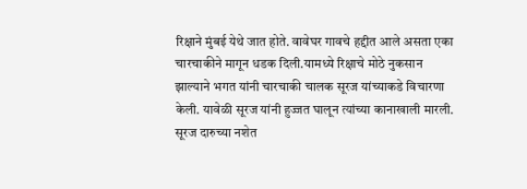रिक्षाने मुंबई येथे जात होते. वावेघर गावचे हद्दीत आले असता एका चारचाकीने मागून धडक दिली.यामध्ये रिक्षाचे मोठे नुकसान झाल्याने भगत यांनी चारचाकी चालक सूरज यांच्याकडे विचारणा केली. यावेळी सूरज यांनी हुज्जत घालून त्यांच्या कानाखाली मारली. सूरज दारुच्या नशेत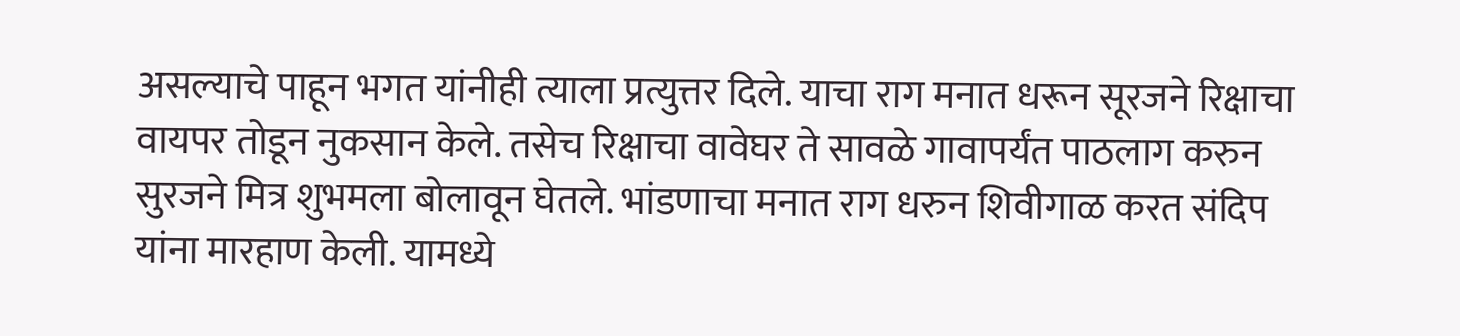असल्याचे पाहून भगत यांनीही त्याला प्रत्युत्तर दिले. याचा राग मनात धरून सूरजने रिक्षाचा वायपर तोडून नुकसान केले. तसेच रिक्षाचा वावेघर ते सावळे गावापर्यंत पाठलाग करुन सुरजने मित्र शुभमला बोलावून घेतले. भांडणाचा मनात राग धरुन शिवीगाळ करत संदिप यांना मारहाण केली. यामध्ये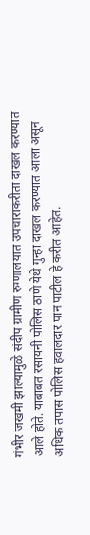गंभीर जखमी झाल्यामुळे संदीप ग्रामीण रुग्णालयात उपचाराकरीता दाखल करण्यात आले होते. याबाबत रसायनी पोलिस ठाणे येथे गुन्हा दाखल करण्यात आला असून अधिक तपास पोलिस हवालदार पान पाटील हे करीत आहेत.